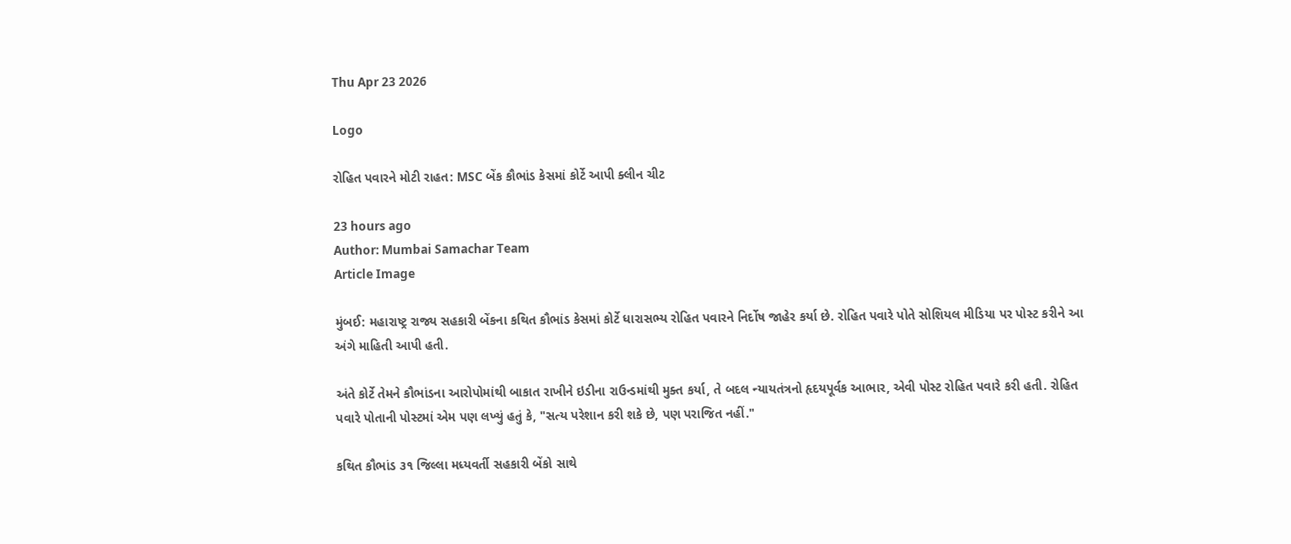Thu Apr 23 2026

Logo

રોહિત પવારને મોટી રાહત: MSC બેંક કૌભાંડ કેસમાં કોર્ટે આપી ક્લીન ચીટ

23 hours ago
Author: Mumbai Samachar Team
Article Image

મુંબઈ: મહારાષ્ટ્ર રાજ્ય સહકારી બેંકના કથિત કૌભાંડ કેસમાં કોર્ટે ધારાસભ્ય રોહિત પવારને નિર્દોષ જાહેર કર્યા છે. રોહિત પવારે પોતે સોશિયલ મીડિયા પર પોસ્ટ કરીને આ અંગે માહિતી આપી હતી.

અંતે કોર્ટે તેમને કૌભાંડના આરોપોમાંથી બાકાત રાખીને ઇડીના રાઉન્ડમાંથી મુક્ત કર્યા, તે બદલ ન્યાયતંત્રનો હૃદયપૂર્વક આભાર, એવી પોસ્ટ રોહિત પવારે કરી હતી. રોહિત પવારે પોતાની પોસ્ટમાં એમ પણ લખ્યું હતું કે, "સત્ય પરેશાન કરી શકે છે, પણ પરાજિત નહીં."

કથિત કૌભાંડ ૩૧ જિલ્લા મધ્યવર્તી સહકારી બેંકો સાથે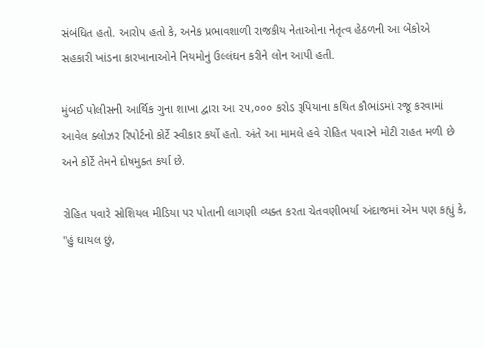સંબંધિત હતો. આરોપ હતો કે, અનેક પ્રભાવશાળી રાજકીય નેતાઓના નેતૃત્વ હેઠળની આ બેંકોએ સહકારી ખાંડના કારખાનાઓને નિયમોનું ઉલ્લંઘન કરીને લોન આપી હતી.

મુંબઈ પોલીસની આર્થિક ગુના શાખા દ્વારા આ ૨૫,૦૦૦ કરોડ રૂપિયાના કથિત કૌભાંડમાં રજૂ કરવામાં આવેલ ક્લોઝર રિપોર્ટનો કોર્ટે સ્વીકાર કર્યો હતો. અંતે આ મામલે હવે રોહિત પવારને મોટી રાહત મળી છે અને કોર્ટે તેમને દોષમુક્ત કર્યા છે.

રોહિત પવારે સોશિયલ મીડિયા પર પોતાની લાગણી વ્યક્ત કરતા ચેતવણીભર્યા અંદાજમાં એમ પણ કહ્યું કે, "હું ઘાયલ છું,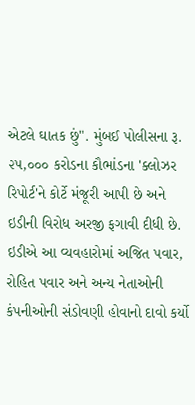એટલે ઘાતક છું". મુંબઈ પોલીસના રૂ. ૨૫,૦૦૦ કરોડના કૌભાંડના 'ક્લોઝર રિપોર્ટ'ને કોર્ટે મંજૂરી આપી છે અને ઇડીની વિરોધ અરજી ફગાવી દીધી છે. ઇડીએ આ વ્યવહારોમાં અજિત પવાર, રોહિત પવાર અને અન્ય નેતાઓની કંપનીઓની સંડોવણી હોવાનો દાવો કર્યો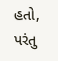હતો, પરંતુ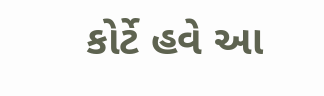કોર્ટે હવે આ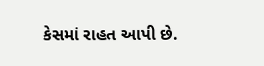કેસમાં રાહત આપી છે.